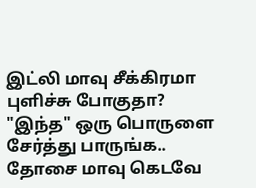இட்லி மாவு சீக்கிரமா புளிச்சு போகுதா? "இந்த" ஒரு பொருளை சேர்த்து பாருங்க.. தோசை மாவு கெடவே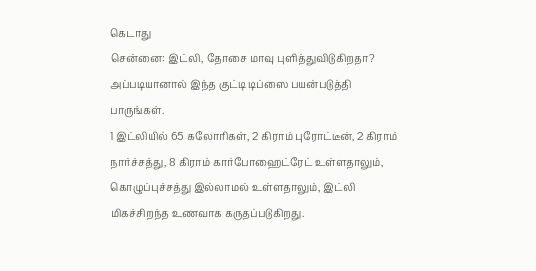கெடாது
சென்னை: இட்லி, தோசை மாவு புளித்துவிடுகிறதா? அப்படியானால் இந்த குட்டி டிப்ஸை பயன்படுத்தி பாருங்கள்.
1 இட்லியில் 65 கலோரிகள், 2 கிராம் புரோட்டீன், 2 கிராம் நார்ச்சத்து, 8 கிராம் கார்போஹைட்ரேட் உள்ளதாலும், கொழுப்புச்சத்து இல்லாமல் உள்ளதாலும், இட்லி மிகச்சிறந்த உணவாக கருதப்படுகிறது.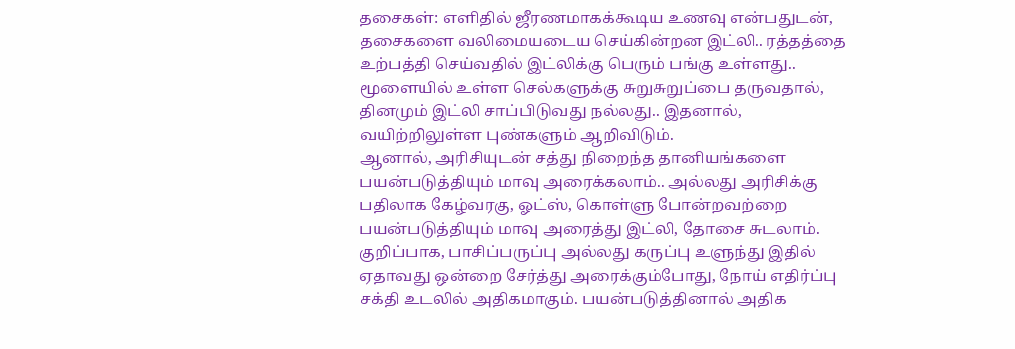தசைகள்: எளிதில் ஜீரணமாகக்கூடிய உணவு என்பதுடன், தசைகளை வலிமையடைய செய்கின்றன இட்லி.. ரத்தத்தை உற்பத்தி செய்வதில் இட்லிக்கு பெரும் பங்கு உள்ளது.. மூளையில் உள்ள செல்களுக்கு சுறுசுறுப்பை தருவதால், தினமும் இட்லி சாப்பிடுவது நல்லது.. இதனால், வயிற்றிலுள்ள புண்களும் ஆறிவிடும்.
ஆனால், அரிசியுடன் சத்து நிறைந்த தானியங்களை பயன்படுத்தியும் மாவு அரைக்கலாம்.. அல்லது அரிசிக்கு பதிலாக கேழ்வரகு, ஓட்ஸ், கொள்ளு போன்றவற்றை பயன்படுத்தியும் மாவு அரைத்து இட்லி, தோசை சுடலாம். குறிப்பாக, பாசிப்பருப்பு அல்லது கருப்பு உளுந்து இதில் ஏதாவது ஒன்றை சேர்த்து அரைக்கும்போது, நோய் எதிர்ப்பு சக்தி உடலில் அதிகமாகும். பயன்படுத்தினால் அதிக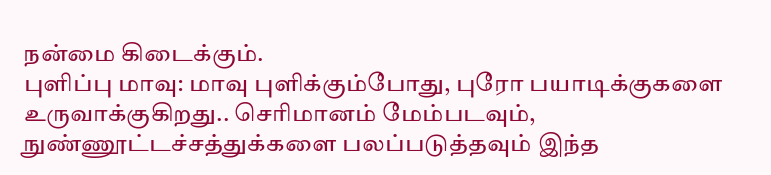நன்மை கிடைக்கும்.
புளிப்பு மாவு: மாவு புளிக்கும்போது, புரோ பயாடிக்குகளை உருவாக்குகிறது.. செரிமானம் மேம்படவும், நுண்ணூட்டச்சத்துக்களை பலப்படுத்தவும் இந்த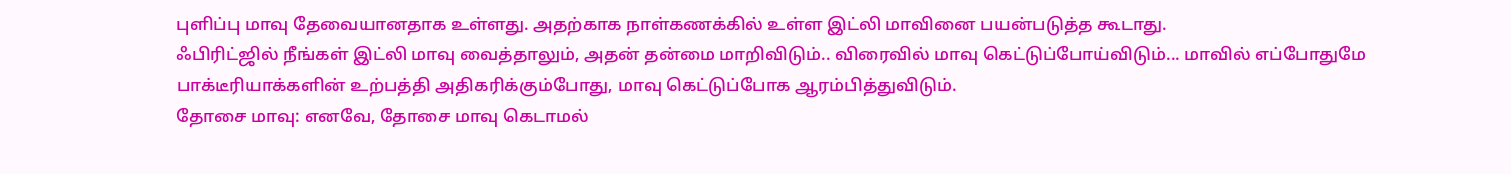புளிப்பு மாவு தேவையானதாக உள்ளது. அதற்காக நாள்கணக்கில் உள்ள இட்லி மாவினை பயன்படுத்த கூடாது.
ஃபிரிட்ஜில் நீங்கள் இட்லி மாவு வைத்தாலும், அதன் தன்மை மாறிவிடும்.. விரைவில் மாவு கெட்டுப்போய்விடும்... மாவில் எப்போதுமே பாக்டீரியாக்களின் உற்பத்தி அதிகரிக்கும்போது, மாவு கெட்டுப்போக ஆரம்பித்துவிடும்.
தோசை மாவு: எனவே, தோசை மாவு கெடாமல்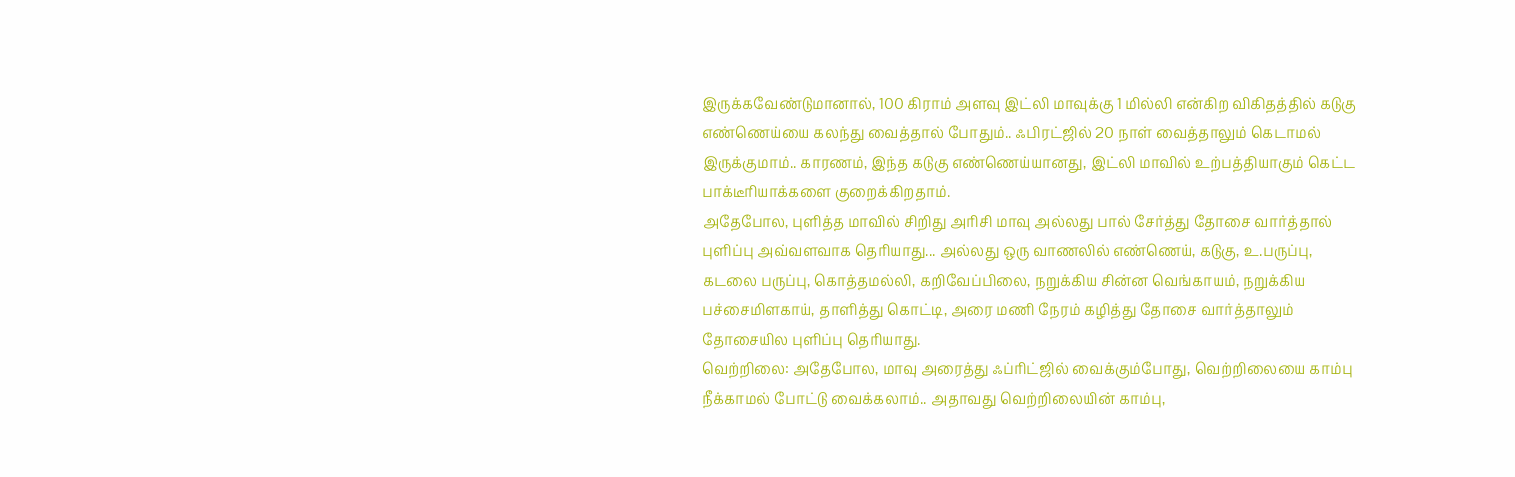இருக்கவேண்டுமானால், 100 கிராம் அளவு இட்லி மாவுக்கு 1 மில்லி என்கிற விகிதத்தில் கடுகு எண்ணெய்யை கலந்து வைத்தால் போதும்.. ஃபிரட்ஜில் 20 நாள் வைத்தாலும் கெடாமல் இருக்குமாம்.. காரணம், இந்த கடுகு எண்ணெய்யானது, இட்லி மாவில் உற்பத்தியாகும் கெட்ட பாக்டீரியாக்களை குறைக்கிறதாம்.
அதேபோல, புளித்த மாவில் சிறிது அரிசி மாவு அல்லது பால் சேர்த்து தோசை வார்த்தால் புளிப்பு அவ்வளவாக தெரியாது... அல்லது ஒரு வாணலில் எண்ணெய், கடுகு, உ.பருப்பு, கடலை பருப்பு, கொத்தமல்லி, கறிவேப்பிலை, நறுக்கிய சின்ன வெங்காயம், நறுக்கிய பச்சைமிளகாய், தாளித்து கொட்டி, அரை மணி நேரம் கழித்து தோசை வார்த்தாலும் தோசையில புளிப்பு தெரியாது.
வெற்றிலை: அதேபோல, மாவு அரைத்து ஃப்ரிட்ஜில் வைக்கும்போது, வெற்றிலையை காம்பு நீக்காமல் போட்டு வைக்கலாம்.. அதாவது வெற்றிலையின் காம்பு,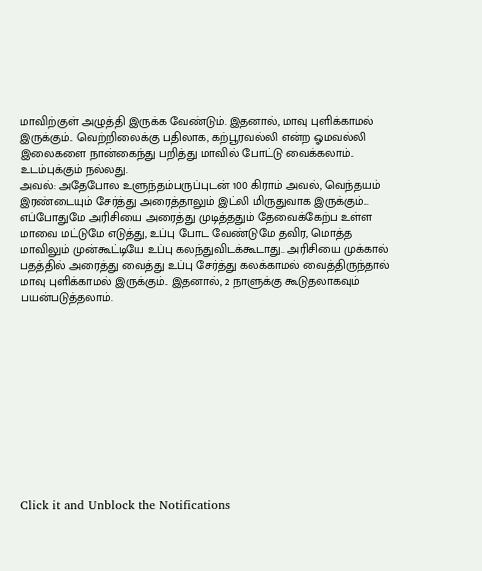மாவிற்குள் அழுத்தி இருக்க வேண்டும். இதனால், மாவு புளிக்காமல் இருக்கும்.. வெற்றிலைக்கு பதிலாக, கற்பூரவல்லி என்ற ஓமவல்லி இலைகளை நான்கைந்து பறித்து மாவில் போட்டு வைக்கலாம்.. உடம்புக்கும் நல்லது.
அவல்: அதேபோல உளுந்தம்பருப்புடன் 100 கிராம் அவல், வெந்தயம் இரண்டையும் சேர்த்து அரைத்தாலும் இட்லி மிருதுவாக இருக்கும்... எப்போதுமே அரிசியை அரைத்து முடித்ததும் தேவைக்கேற்ப உள்ள மாவை மட்டுமே எடுத்து, உப்பு போட வேண்டுமே தவிர, மொத்த மாவிலும் முன்கூட்டியே உப்பு கலந்துவிடக்கூடாது.. அரிசியை முக்கால் பதத்தில் அரைத்து வைத்து உப்பு சேர்த்து கலக்காமல் வைத்திருந்தால் மாவு புளிக்காமல் இருக்கும்.. இதனால், 2 நாளுக்கு கூடுதலாகவும் பயன்படுத்தலாம்.












Click it and Unblock the Notifications